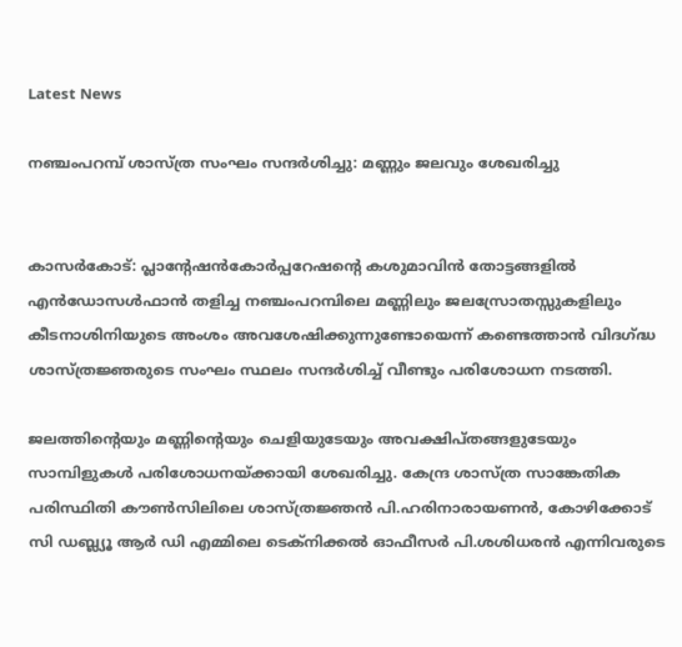Latest News

നഞ്ചംപറമ്പ് ശാസ്ത്ര സംഘം സന്ദര്‍ശിച്ചു: മണ്ണും ജലവും ശേഖരിച്ചു


കാസര്‍കോട്: പ്ലാന്റേഷന്‍കോര്‍പ്പറേഷന്റെ കശുമാവിന്‍ തോട്ടങ്ങളില്‍ എന്‍ഡോസള്‍ഫാന്‍ തളിച്ച നഞ്ചംപറമ്പിലെ മണ്ണിലും ജലസ്രോതസ്സുകളിലും കീടനാശിനിയുടെ അംശം അവശേഷിക്കുന്നുണ്ടോയെന്ന് കണ്ടെത്താന്‍ വിദഗ്ദ്ധ ശാസ്ത്രജ്ഞരുടെ സംഘം സ്ഥലം സന്ദര്‍ശിച്ച് വീണ്ടും പരിശോധന നടത്തി.

ജലത്തിന്റെയും മണ്ണിന്റെയും ചെളിയുടേയും അവക്ഷിപ്തങ്ങളുടേയും സാമ്പിളുകള്‍ പരിശോധനയ്ക്കായി ശേഖരിച്ചു. കേന്ദ്ര ശാസ്ത്ര സാങ്കേതിക പരിസ്ഥിതി കൗണ്‍സിലിലെ ശാസ്ത്രജ്ഞന്‍ പി.ഹരിനാരായണന്‍, കോഴിക്കോട് സി ഡബ്ല്യൂ ആര്‍ ഡി എമ്മിലെ ടെക്‌നിക്കല്‍ ഓഫീസര്‍ പി.ശശിധരന്‍ എന്നിവരുടെ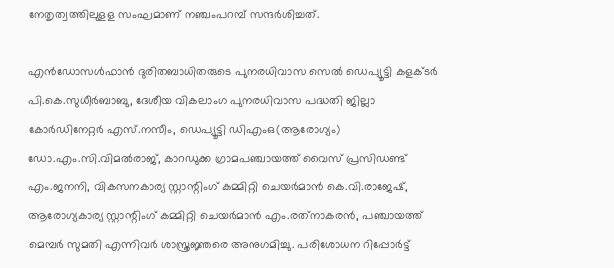നേതൃത്വത്തിലുളള സംഘമാണ് നഞ്ചംപറമ്പ് സന്ദര്‍ശിച്ചത്.

എന്‍ഡോസള്‍ഫാന്‍ ദുരിതബാധിതരുടെ പുനരധിവാസ സെല്‍ ഡെപ്യൂട്ടി കളക്ടര്‍ പി.കെ.സുധീര്‍ബാബു, ദേശീയ വികലാംഗ പുനരധിവാസ പദ്ധതി ജില്ലാ കോര്‍ഡിനേറ്റര്‍ എസ്.നസീം, ഡെപ്യൂട്ടി ഡിഎംഒ(ആരോഗ്യം) ഡോ.എം.സി.വിമല്‍രാജ്, കാറഡുക്ക ഗ്രാമപഞ്ചായത്ത് വൈസ് പ്രസിഡണ്ട് എം.ജനനി, വികസനകാര്യ സ്റ്റാന്റിംഗ് കമ്മിറ്റി ചെയര്‍മാന്‍ കെ.വി.രാജേഷ്, ആരോഗ്യകാര്യ സ്റ്റാന്റിംഗ് കമ്മിറ്റി ചെയര്‍മാന്‍ എം.രത്‌നാകരന്‍, പഞ്ചായത്ത് മെമ്പര്‍ സുമതി എന്നിവര്‍ ശാസ്ത്രജ്ഞരെ അനുഗമിച്ചു. പരിശോധന റിപ്പോര്‍ട്ട്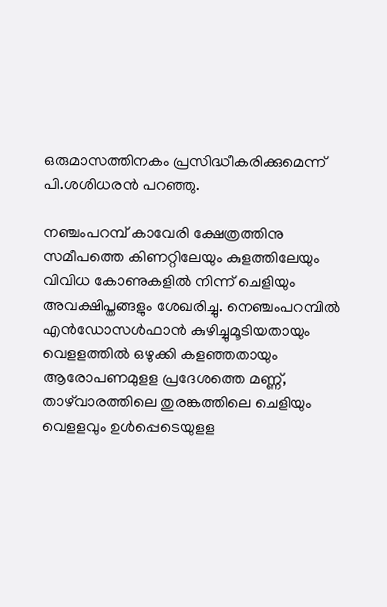ഒരുമാസത്തിനകം പ്രസിദ്ധീകരിക്കുമെന്ന് പി.ശശിധരന്‍ പറഞ്ഞു.

നഞ്ചംപറമ്പ് കാവേരി ക്ഷേത്രത്തിനു സമീപത്തെ കിണറ്റിലേയും കുളത്തിലേയും വിവിധ കോണുകളില്‍ നിന്ന് ചെളിയും അവക്ഷിപ്തങ്ങളും ശേഖരിച്ചു. നെഞ്ചംപറമ്പില്‍ എന്‍ഡോസള്‍ഫാന്‍ കുഴിച്ചുമൂടിയതായും വെളളത്തില്‍ ഒഴുക്കി കളഞ്ഞതായും ആരോപണമുളള പ്രദേശത്തെ മണ്ണ്, താഴ്‌വാരത്തിലെ തുരങ്കത്തിലെ ചെളിയും വെളളവും ഉള്‍പ്പെടെയുളള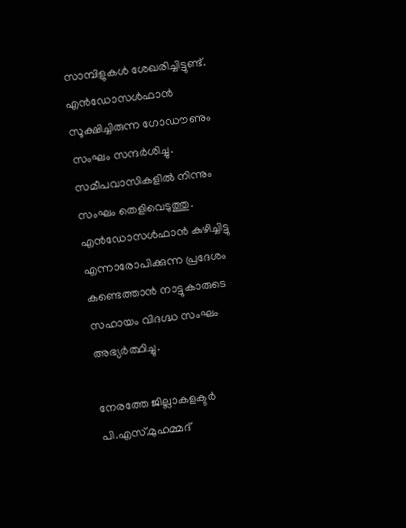സാമ്പിളുകള്‍ ശേഖരിച്ചിട്ടുണ്ട്. എന്‍ഡോസള്‍ഫാന്‍ സൂക്ഷിച്ചിരുന്ന ഗോഡൗണും സംഘം സന്ദര്‍ശിച്ചു. സമീപവാസികളില്‍ നിന്നും സംഘം തെളിവെടുത്തു. എന്‍ഡോസള്‍ഫാന്‍ കുഴിച്ചിട്ടു എന്നാരോപിക്കുന്ന പ്രദേശം കണ്ടെത്താന്‍ നാട്ടുകാരുടെ സഹായം വിദഗ്ദ്ധ സംഘം അഭ്യര്‍ത്ഥിച്ചു.

നേരത്തേ ജില്ലാകളക്ടര്‍ പി.എസ്.മുഹമ്മദ്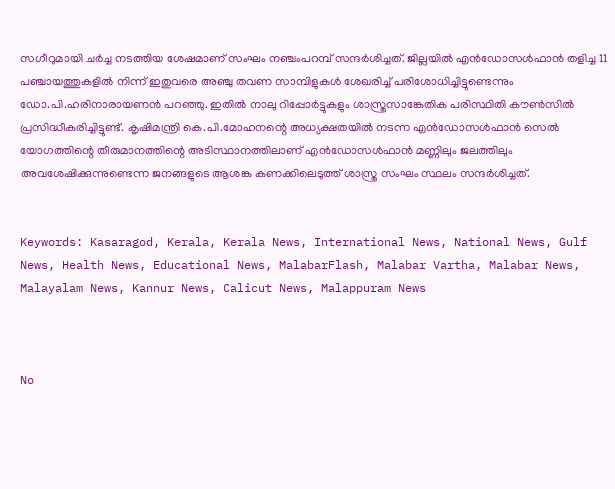സഗീറുമായി ചര്‍ച്ച നടത്തിയ ശേഷമാണ് സംഘം നഞ്ചംപറമ്പ് സന്ദര്‍ശിച്ചത്. ജില്ലയില്‍ എന്‍ഡോസള്‍ഫാന്‍ തളിച്ച 11 പഞ്ചായത്തുകളില്‍ നിന്ന് ഇതുവരെ അഞ്ചു തവണ സാമ്പിളുകള്‍ ശേഖരിച്ച് പരിശോധിച്ചിട്ടുണ്ടെന്നും ഡോ.പി.ഹരിനാരായണന്‍ പറഞ്ഞു. ഇതില്‍ നാലു റിപ്പോര്‍ട്ടുകളും ശാസ്ത്രസാങ്കേതിക പരിസ്ഥിതി കൗണ്‍സില്‍ പ്രസിദ്ധീകരിച്ചിട്ടുണ്ട്. കൃഷിമന്ത്രി കെ.പി.മോഹനന്റെ അധ്യക്ഷതയില്‍ നടന്ന എന്‍ഡോസള്‍ഫാന്‍ സെല്‍ യോഗത്തിന്റെ തീരുമാനത്തിന്റെ അടിസ്ഥാനത്തിലാണ് എന്‍ഡോസള്‍ഫാന്‍ മണ്ണിലും ജലത്തിലും അവശേഷിക്കുന്നുണ്ടെന്ന ജനങ്ങളുടെ ആശങ്ക കണക്കിലെടുത്ത് ശാസ്ത്ര സംഘം സ്ഥലം സന്ദര്‍ശിച്ചത്.


Keywords: Kasaragod, Kerala, Kerala News, International News, National News, Gulf News, Health News, Educational News, MalabarFlash, Malabar Vartha, Malabar News, Malayalam News, Kannur News, Calicut News, Malappuram News



No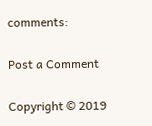comments:

Post a Comment

Copyright © 2019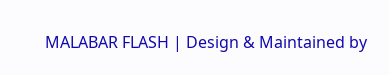MALABAR FLASH | Design & Maintained by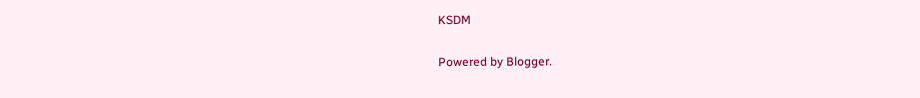KSDM

Powered by Blogger.